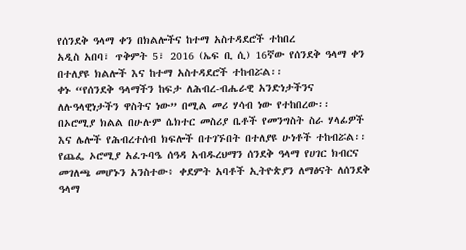የሰንደቅ ዓላማ ቀን በክልሎችና ከተማ አስተዳደሮች ተከበረ
አዲስ አበባ፣ ጥቅምት 5፣ 2016 (ኤፍ ቢ ሲ) 16ኛው የሰንደቅ ዓላማ ቀን በተለያዩ ክልሎች እና ከተማ አስተዳደሮች ተከብሯል፡፡
ቀኑ “የሰንደቅ ዓላማችን ከፍታ ለሕብረ-ብሔራዊ አንድነታችንና ለሉዓላዊነታችን ዋስትና ነው” በሚል መሪ ሃሳብ ነው የተከበረው፡፡
በኦሮሚያ ክልል በሁሉም ሴክተር መስሪያ ቤቶች የመንግስት ስራ ሃላፊዎች እና ሌሎች የሕብረተሰብ ክፍሎች በተገኙበት በተለያዩ ሁነቶች ተከብሯል፡፡
የጨፌ ኦሮሚያ አፈጉባዔ ሰዓዳ አብዱረህማን ሰንደቅ ዓላማ የሀገር ክብርና መገለጫ መሆኑን አንስተው፥ ቀደምት አባቶች ኢትዮጵያን ለማፅናት ለሰንደቅ ዓላማ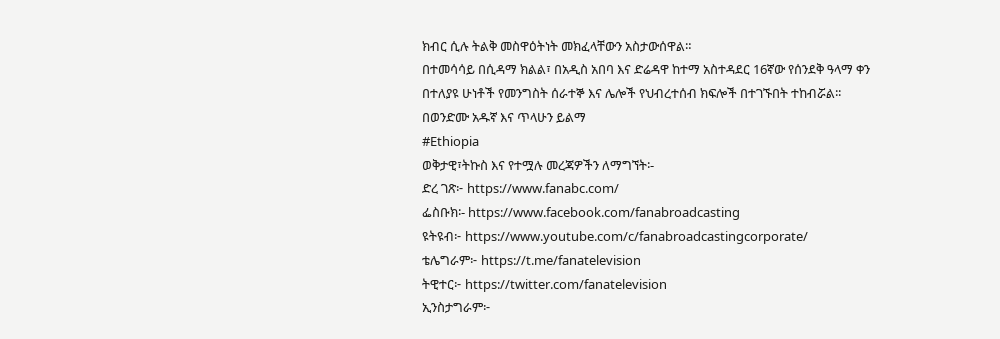ክብር ሲሉ ትልቅ መስዋዕትነት መክፈላቸውን አስታውሰዋል።
በተመሳሳይ በሲዳማ ክልል፣ በአዲስ አበባ እና ድሬዳዋ ከተማ አስተዳደር 16ኛው የሰንደቅ ዓላማ ቀን በተለያዩ ሁነቶች የመንግስት ሰራተኞ እና ሌሎች የህብረተሰብ ክፍሎች በተገኙበት ተከብሯል፡፡
በወንድሙ አዱኛ እና ጥላሁን ይልማ
#Ethiopia
ወቅታዊ፣ትኩስ እና የተሟሉ መረጃዎችን ለማግኘት፡-
ድረ ገጽ፦ https://www.fanabc.com/
ፌስቡክ፡- https://www.facebook.com/fanabroadcasting
ዩትዩብ፦ https://www.youtube.com/c/fanabroadcastingcorporate/
ቴሌግራም፦ https://t.me/fanatelevision
ትዊተር፦ https://twitter.com/fanatelevision
ኢንስታግራም፦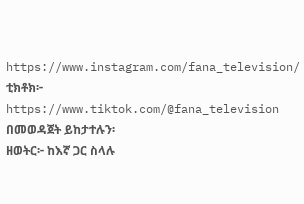https://www.instagram.com/fana_television/
ቲክቶክ፦ https://www.tiktok.com/@fana_television
በመወዳጀት ይከታተሉን፡
ዘወትር፦ ከእኛ ጋር ስላሉ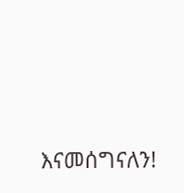እናመሰግናለን!